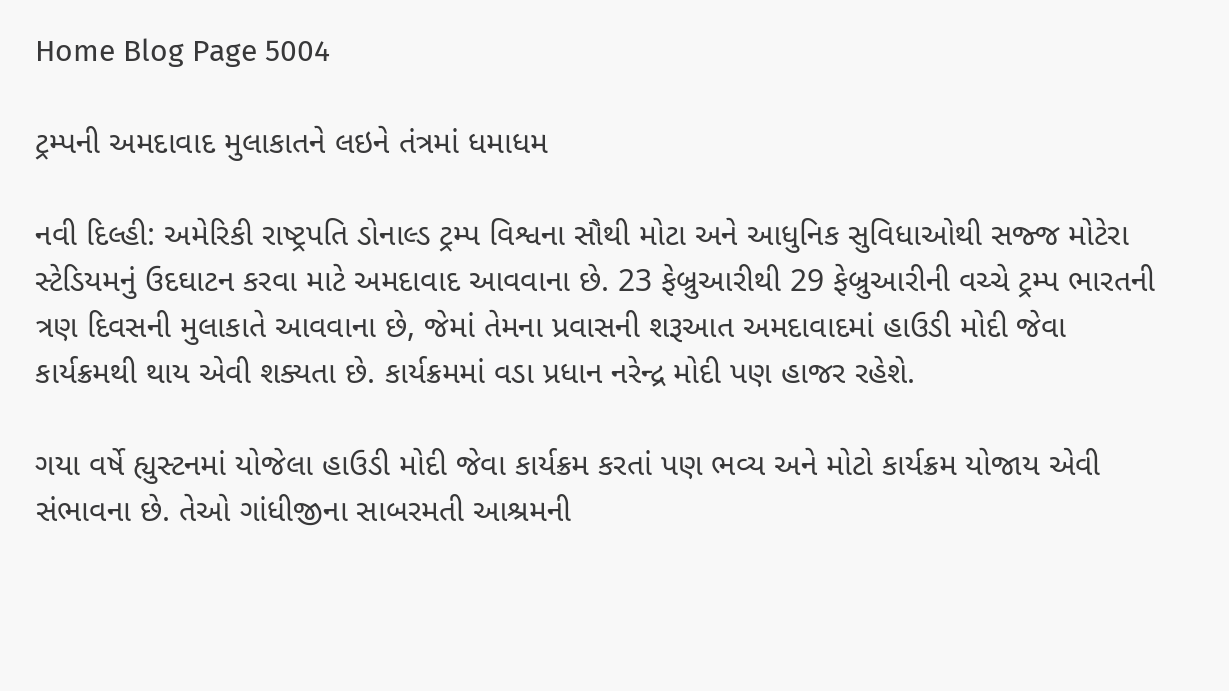Home Blog Page 5004

ટ્રમ્પની અમદાવાદ મુલાકાતને લઇને તંત્રમાં ધમાધમ

નવી દિલ્હી: અમેરિકી રાષ્ટ્રપતિ ડોનાલ્ડ ટ્રમ્પ વિશ્વના સૌથી મોટા અને આધુનિક સુવિધાઓથી સજ્જ મોટેરા સ્ટેડિયમનું ઉદઘાટન કરવા માટે અમદાવાદ આવવાના છે. 23 ફેબ્રુઆરીથી 29 ફેબ્રુઆરીની વચ્ચે ટ્રમ્પ ભારતની ત્રણ દિવસની મુલાકાતે આવવાના છે, જેમાં તેમના પ્રવાસની શરૂઆત અમદાવાદમાં હાઉડી મોદી જેવા કાર્યક્રમથી થાય એવી શક્યતા છે. કાર્યક્રમમાં વડા પ્રધાન નરેન્દ્ર મોદી પણ હાજર રહેશે.

ગયા વર્ષે હ્યુસ્ટનમાં યોજેલા હાઉડી મોદી જેવા કાર્યક્રમ કરતાં પણ ભવ્ય અને મોટો કાર્યક્રમ યોજાય એવી સંભાવના છે. તેઓ ગાંધીજીના સાબરમતી આશ્રમની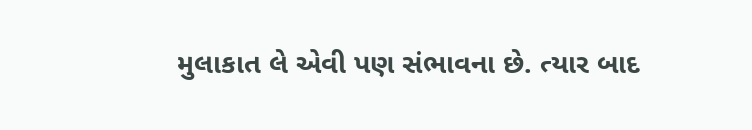મુલાકાત લે એવી પણ સંભાવના છે. ત્યાર બાદ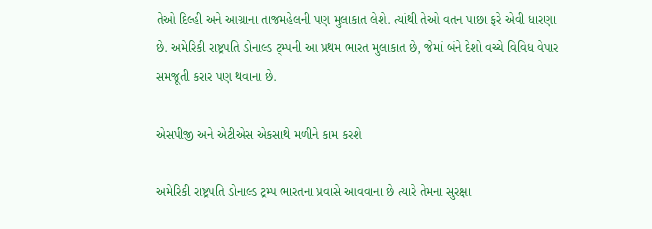તેઓ દિલ્હી અને આગ્રાના તાજમહેલની પણ મુલાકાત લેશે. ત્યાંથી તેઓ વતન પાછા ફરે એવી ધારણા છે. અમેરિકી રાષ્ટ્રપતિ ડોનાલ્ડ ટ્મ્પની આ પ્રથમ ભારત મુલાકાત છે, જેમાં બંને દેશો વચ્ચે વિવિધ વેપાર સમજૂતી કરાર પણ થવાના છે.

એસપીજી અને એટીએસ એકસાથે મળીને કામ કરશે

અમેરિકી રાષ્ટ્રપતિ ડોનાલ્ડ ટ્રમ્પ ભારતના પ્રવાસે આવવાના છે ત્યારે તેમના સુરક્ષા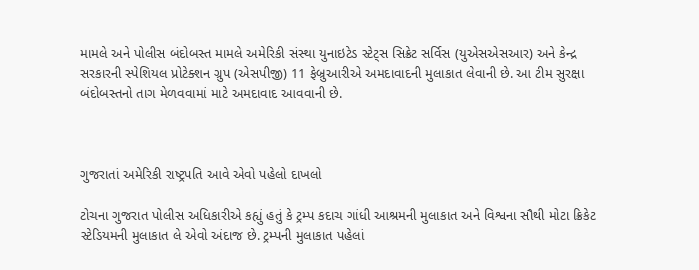મામલે અને પોલીસ બંદોબસ્ત મામલે અમેરિકી સંસ્થા યુનાઇટેડ સ્ટેટ્સ સિક્રેટ સર્વિસ (યુએસએસઆર) અને કેન્દ્ર સરકારની સ્પેશિયલ પ્રોટેક્શન ગ્રુપ (એસપીજી) 11 ફેબ્રુઆરીએ અમદાવાદની મુલાકાત લેવાની છે. આ ટીમ સુરક્ષા બંદોબસ્તનો તાગ મેળવવામાં માટે અમદાવાદ આવવાની છે.



ગુજરાતાં અમેરિકી રાષ્ટ્રપતિ આવે એવો પહેલો દાખલો

ટોચના ગુજરાત પોલીસ અધિકારીએ કહ્યું હતું કે ટ્રમ્પ કદાચ ગાંધી આશ્રમની મુલાકાત અને વિશ્વના સૌથી મોટા ક્રિકેટ સ્ટેડિયમની મુલાકાત લે એવો અંદાજ છે. ટ્રમ્પની મુલાકાત પહેલાં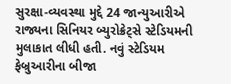સુરક્ષા-વ્યવસ્થા મુદ્દે 24 જાન્યુઆરીએ રાજ્યના સિનિયર બ્યુરોક્રેટ્સે સ્ટેડિયમની મુલાકાત લીધી હતી. નવું સ્ટેડિયમ ફેબ્રુઆરીના બીજા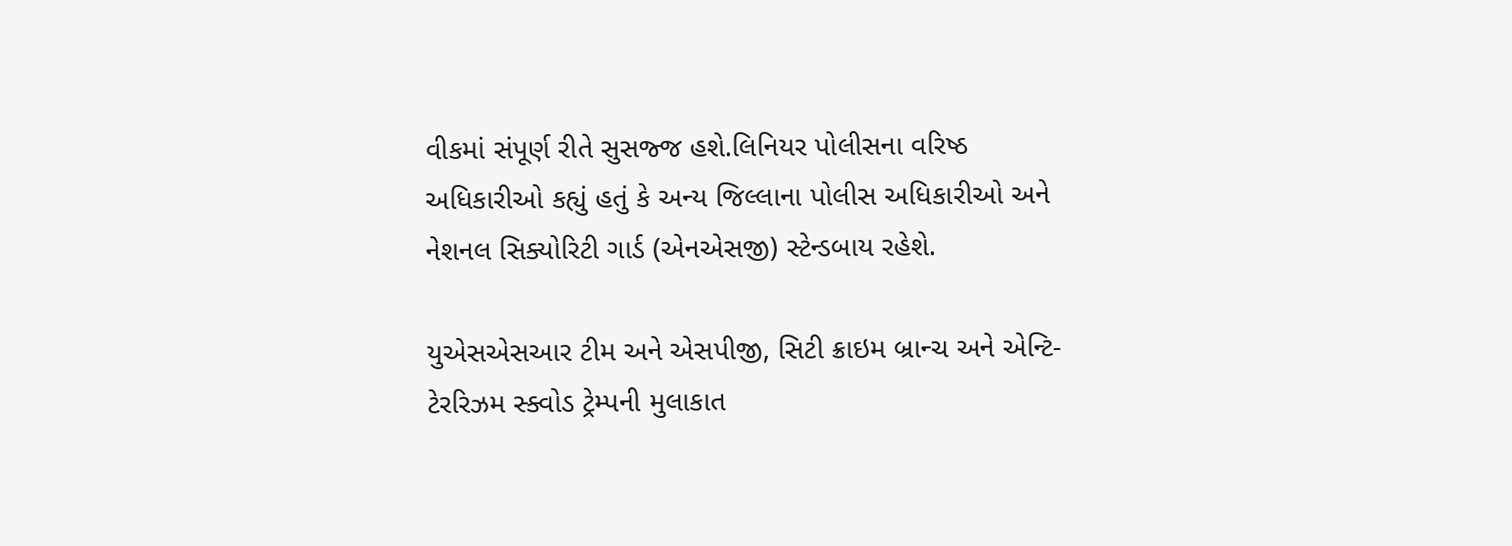વીકમાં સંપૂર્ણ રીતે સુસજ્જ હશે.લિનિયર પોલીસના વરિષ્ઠ અધિકારીઓ કહ્યું હતું કે અન્ય જિલ્લાના પોલીસ અધિકારીઓ અને નેશનલ સિક્યોરિટી ગાર્ડ (એનએસજી) સ્ટેન્ડબાય રહેશે.

યુએસએસઆર ટીમ અને એસપીજી, સિટી ક્રાઇમ બ્રાન્ચ અને એન્ટિ-ટેરરિઝમ સ્ક્વોડ ટ્રેમ્પની મુલાકાત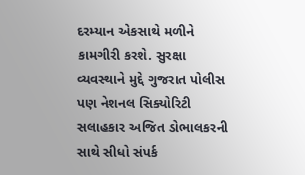દરમ્યાન એકસાથે મળીને કામગીરી કરશે. સુરક્ષા વ્યવસ્થાને મુદ્દે ગુજરાત પોલીસ પણ નેશનલ સિક્યોરિટી સલાહકાર અજિત ડોભાલકરની સાથે સીધો સંપર્ક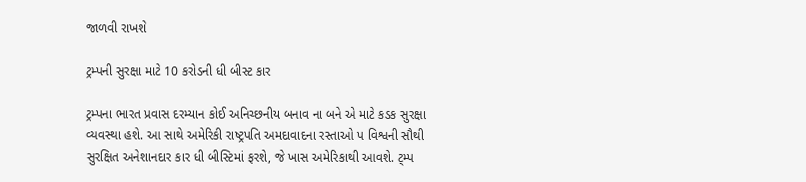જાળવી રાખશે

ટ્રમ્પની સુરક્ષા માટે 10 કરોડની ધી બીસ્ટ કાર

ટ્રમ્પના ભારત પ્રવાસ દરમ્યાન કોઈ અનિચ્છનીય બનાવ ના બને એ માટે કડક સુરક્ષા વ્યવસ્થા હશે. આ સાથે અમેરિકી રાષ્ટ્રપતિ અમદાવાદના રસ્તાઓ પ વિશ્વની સૌથી સુરક્ષિત અનેશાનદાર કાર ધી બીસ્ટિમાં ફરશે, જે ખાસ અમેરિકાથી આવશે. ટ્મ્પ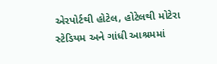એરપોર્ટથી હોટેલ, હોટેલથી મોટેરા સ્ટેડિયમ અને ગાંધી આશ્રમમાં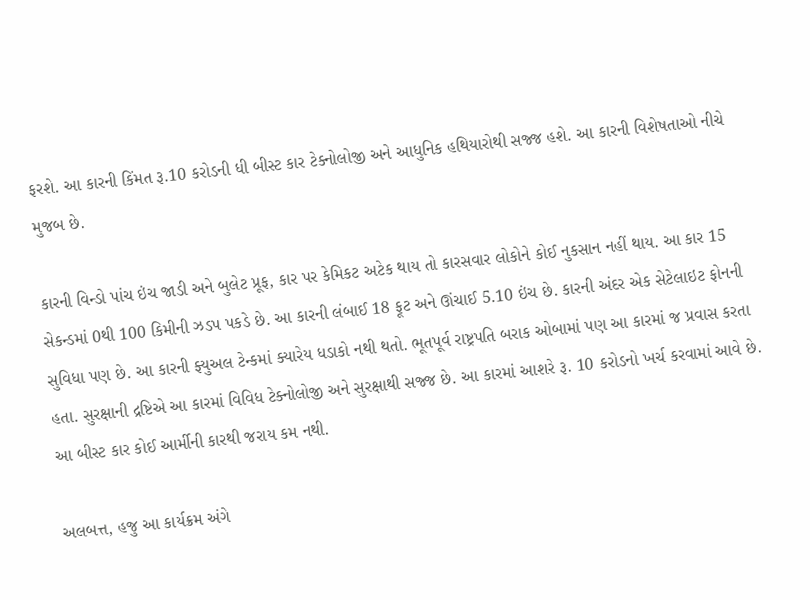ફરશે. આ કારની કિંમત રૂ.10 કરોડની ધી બીસ્ટ કાર ટેક્નોલોજી અને આધુનિક હથિયારોથી સજ્જ હશે. આ કારની વિશેષતાઓ નીચે મુજબ છે.

કારની વિન્ડો પાંચ ઇંચ જાડી અને બુલેટ પ્રૂફ, કાર પર કેમિકટ અટેક થાય તો કારસવાર લોકોને કોઈ નુકસાન નહીં થાય. આ કાર 15 સેકન્ડમાં 0થી 100 કિમીની ઝડપ પકડે છે. આ કારની લંબાઈ 18 ફૂટ અને ઊંચાઈ 5.10 ઇંચ છે. કારની અંદર એક સેટેલાઇટ ફોનની સુવિધા પણ છે. આ કારની ફ્યુઅલ ટેન્કમાં ક્યારેય ધડાકો નથી થતો. ભૂતપૂર્વ રાષ્ટ્રપતિ બરાક ઓબામાં પણ આ કારમાં જ પ્રવાસ કરતા હતા. સુરક્ષાની દ્રષ્ટિએ આ કારમાં વિવિધ ટેક્નોલોજી અને સુરક્ષાથી સજ્જ છે. આ કારમાં આશરે રૂ. 10 કરોડનો ખર્ચ કરવામાં આવે છે. આ બીસ્ટ કાર કોઈ આર્મીની કારથી જરાય કમ નથી.

અલબત્ત, હજુ આ કાર્યક્રમ અંગે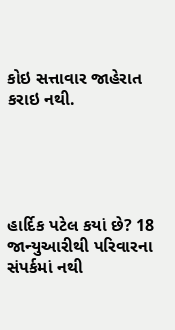કોઇ સત્તાવાર જાહેરાત કરાઇ નથી.





હાર્દિક પટેલ કયાં છે? 18 જાન્યુઆરીથી પરિવારના સંપર્કમાં નથી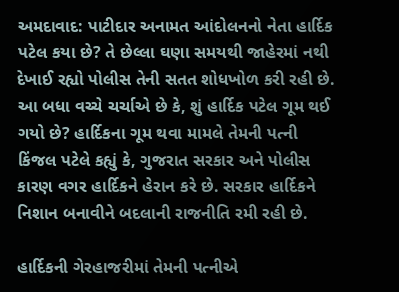અમદાવાદ: પાટીદાર અનામત આંદોલનનો નેતા હાર્દિક પટેલ કયા છે? તે છેલ્લા ઘણા સમયથી જાહેરમાં નથી દેખાઈ રહ્યો પોલીસ તેની સતત શોધખોળ કરી રહી છે. આ બધા વચ્ચે ચર્ચાએ છે કે, શું હાર્દિક પટેલ ગૂમ થઈ ગયો છે? હાર્દિકના ગૂમ થવા મામલે તેમની પત્ની કિંજલ પટેલે કહ્યું કે, ગુજરાત સરકાર અને પોલીસ કારણ વગર હાર્દિકને હેરાન કરે છે. સરકાર હાર્દિકને નિશાન બનાવીને બદલાની રાજનીતિ રમી રહી છે.

હાર્દિકની ગેરહાજરીમાં તેમની પત્નીએ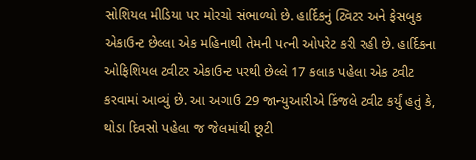સોશિયલ મીડિયા પર મોરચો સંભાળ્યો છે. હાર્દિકનું ટ્વિટર અને ફેસબુક એકાઉન્ટ છેલ્લા એક મહિનાથી તેમની પત્ની ઓપરેટ કરી રહી છે. હાર્દિકના ઓફિશિયલ ટ્વીટર એકાઉન્ટ પરથી છેલ્લે 17 કલાક પહેલા એક ટ્વીટ કરવામાં આવ્યું છે. આ અગાઉ 29 જાન્યુઆરીએ કિંજલે ટ્વીટ કર્યું હતું કે, થોડા દિવસો પહેલા જ જેલમાંથી છૂટી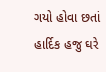ગયો હોવા છતાં હાર્દિક હજુ ઘરે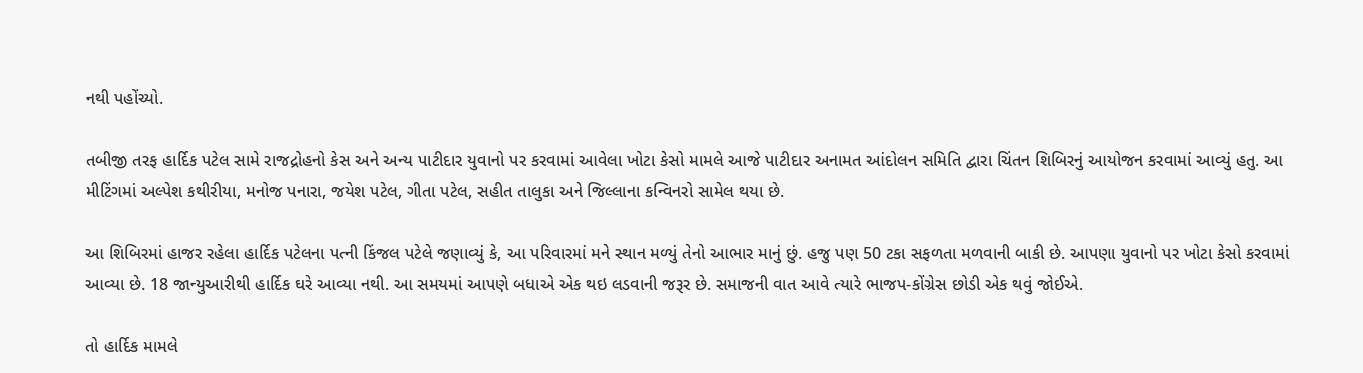નથી પહોંચ્યો.

તબીજી તરફ હાર્દિક પટેલ સામે રાજદ્રોહનો કેસ અને અન્ય પાટીદાર યુવાનો પર કરવામાં આવેલા ખોટા કેસો મામલે આજે પાટીદાર અનામત આંદોલન સમિતિ દ્વારા ચિંતન શિબિરનું આયોજન કરવામાં આવ્યું હતુ. આ મીટિંગમાં અલ્પેશ કથીરીયા, મનોજ પનારા, જયેશ પટેલ, ગીતા પટેલ, સહીત તાલુકા અને જિલ્લાના કન્વિનરો સામેલ થયા છે.

આ શિબિરમાં હાજર રહેલા હાર્દિક પટેલના પત્ની કિંજલ પટેલે જણાવ્યું કે, આ પરિવારમાં મને સ્થાન મળ્યું તેનો આભાર માનું છું. હજુ પણ 50 ટકા સફળતા મળવાની બાકી છે. આપણા યુવાનો પર ખોટા કેસો કરવામાં આવ્યા છે. 18 જાન્યુઆરીથી હાર્દિક ઘરે આવ્યા નથી. આ સમયમાં આપણે બધાએ એક થઇ લડવાની જરૂર છે. સમાજની વાત આવે ત્યારે ભાજપ-કોંગ્રેસ છોડી એક થવું જોઈએ.

તો હાર્દિક મામલે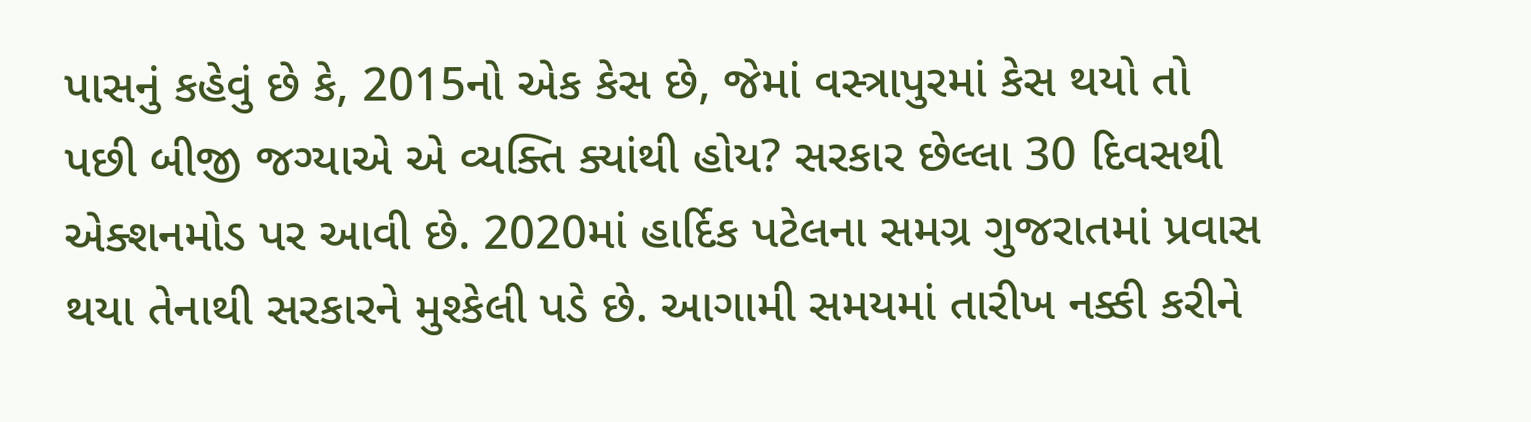પાસનું કહેવું છે કે, 2015નો એક કેસ છે, જેમાં વસ્ત્રાપુરમાં કેસ થયો તો પછી બીજી જગ્યાએ એ વ્યક્તિ ક્યાંથી હોય? સરકાર છેલ્લા 30 દિવસથી એક્શનમોડ પર આવી છે. 2020માં હાર્દિક પટેલના સમગ્ર ગુજરાતમાં પ્રવાસ થયા તેનાથી સરકારને મુશ્કેલી પડે છે. આગામી સમયમાં તારીખ નક્કી કરીને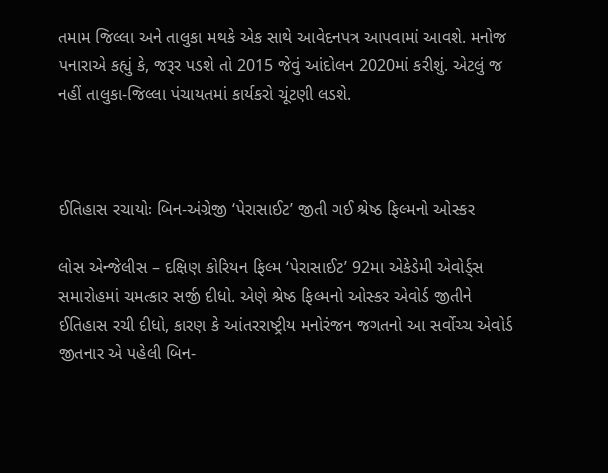તમામ જિલ્લા અને તાલુકા મથકે એક સાથે આવેદનપત્ર આપવામાં આવશે. મનોજ પનારાએ કહ્યું કે, જરૂર પડશે તો 2015 જેવું આંદોલન 2020માં કરીશું. એટલું જ નહીં તાલુકા-જિલ્લા પંચાયતમાં કાર્યકરો ચૂંટણી લડશે.



ઈતિહાસ રચાયોઃ બિન-અંગ્રેજી ‘પેરાસાઈટ’ જીતી ગઈ શ્રેષ્ઠ ફિલ્મનો ઓસ્કર

લોસ એન્જેલીસ – દક્ષિણ કોરિયન ફિલ્મ ‘પેરાસાઈટ’ 92મા એકેડેમી એવોર્ડ્સ સમારોહમાં ચમત્કાર સર્જી દીધો. એણે શ્રેષ્ઠ ફિલ્મનો ઓસ્કર એવોર્ડ જીતીને ઈતિહાસ રચી દીધો, કારણ કે આંતરરાષ્ટ્રીય મનોરંજન જગતનો આ સર્વોચ્ચ એવોર્ડ જીતનાર એ પહેલી બિન-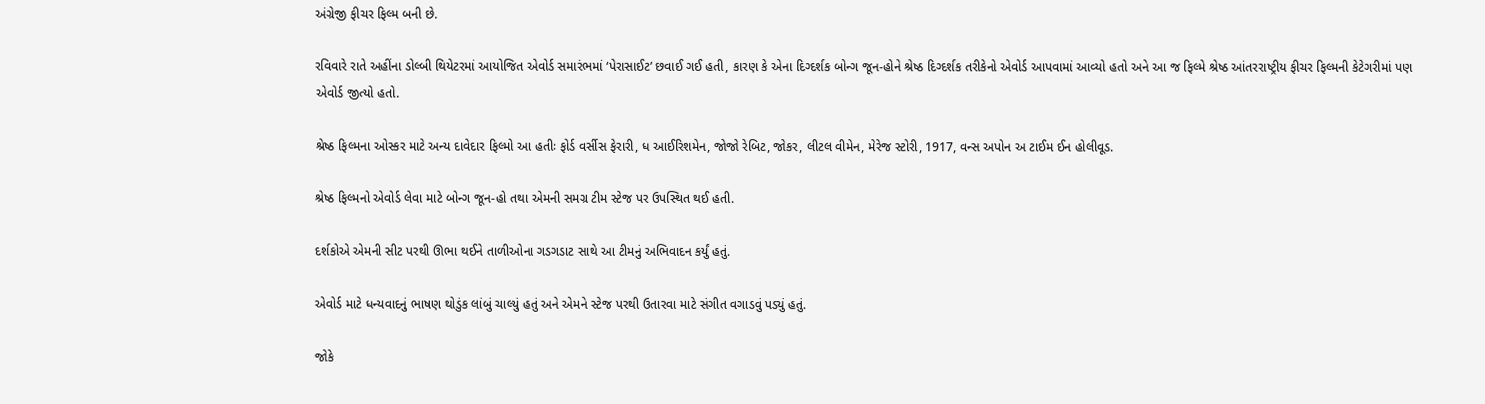અંગ્રેજી ફીચર ફિલ્મ બની છે.

રવિવારે રાતે અહીંના ડોલ્બી થિયેટરમાં આયોજિત એવોર્ડ સમારંભમાં ‘પેરાસાઈટ’ છવાઈ ગઈ હતી, કારણ કે એના દિગ્દર્શક બોન્ગ જૂન-હોને શ્રેષ્ઠ દિગ્દર્શક તરીકેનો એવોર્ડ આપવામાં આવ્યો હતો અને આ જ ફિલ્મે શ્રેષ્ઠ આંતરરાષ્ટ્રીય ફીચર ફિલ્મની કેટેગરીમાં પણ એવોર્ડ જીત્યો હતો.

શ્રેષ્ઠ ફિલ્મના ઓસ્કર માટે અન્ય દાવેદાર ફિલ્મો આ હતીઃ ફોર્ડ વર્સીસ ફેરારી, ધ આઈરિશમેન, જોજો રેબિટ, જોકર, લીટલ વીમેન, મેરેજ સ્ટોરી, 1917, વન્સ અપોન અ ટાઈમ ઈન હોલીવૂડ.

શ્રેષ્ઠ ફિલ્મનો એવોર્ડ લેવા માટે બોન્ગ જૂન-હો તથા એમની સમગ્ર ટીમ સ્ટેજ પર ઉપસ્થિત થઈ હતી.

દર્શકોએ એમની સીટ પરથી ઊભા થઈને તાળીઓના ગડગડાટ સાથે આ ટીમનું અભિવાદન કર્યું હતું.

એવોર્ડ માટે ધન્યવાદનું ભાષણ થોડુંક લાંબું ચાલ્યું હતું અને એમને સ્ટેજ પરથી ઉતારવા માટે સંગીત વગાડવું પડ્યું હતું.

જોકે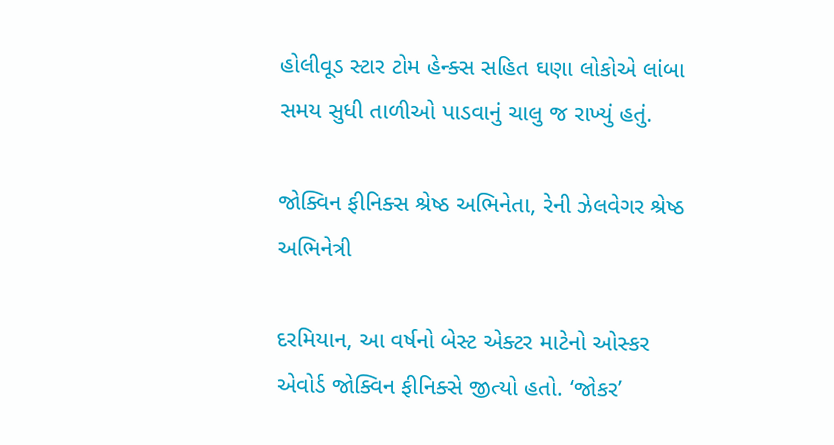હોલીવૂડ સ્ટાર ટોમ હેન્ક્સ સહિત ઘણા લોકોએ લાંબા સમય સુધી તાળીઓ પાડવાનું ચાલુ જ રાખ્યું હતું.

જોક્વિન ફીનિક્સ શ્રેષ્ઠ અભિનેતા, રેની ઝેલવેગર શ્રેષ્ઠ અભિનેત્રી

દરમિયાન, આ વર્ષનો બેસ્ટ એક્ટર માટેનો ઓસ્કર એવોર્ડ જોક્વિન ફીનિક્સે જીત્યો હતો. ‘જોકર’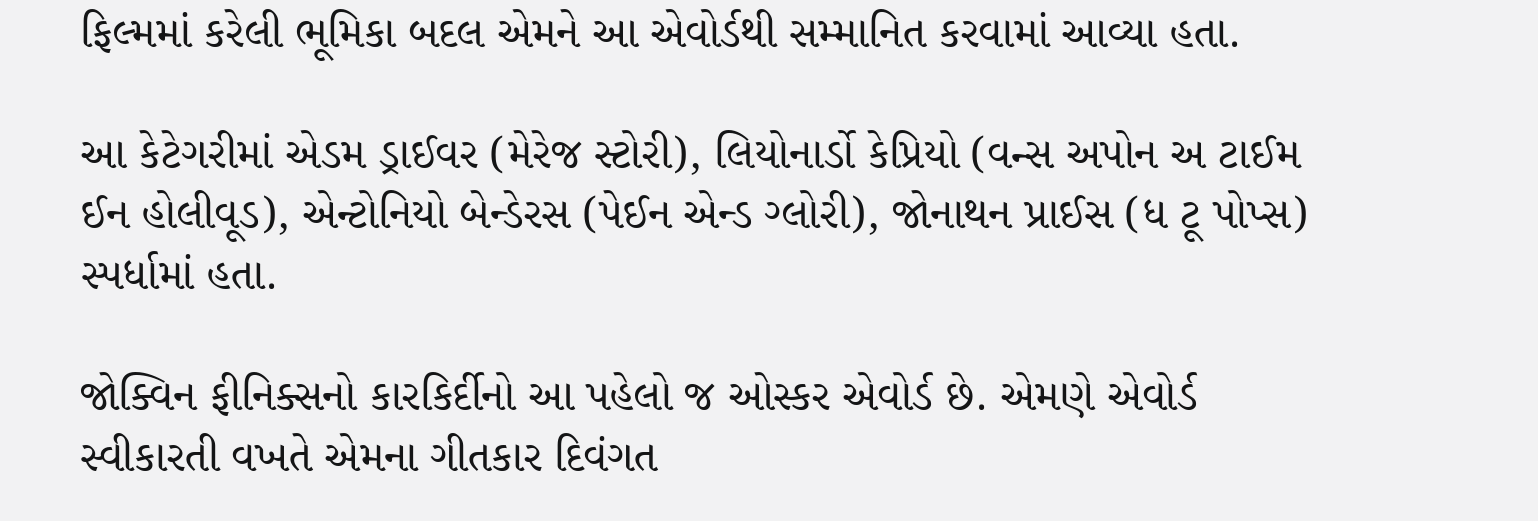ફિલ્મમાં કરેલી ભૂમિકા બદલ એમને આ એવોર્ડથી સમ્માનિત કરવામાં આવ્યા હતા.

આ કેટેગરીમાં એડમ ડ્રાઈવર (મેરેજ સ્ટોરી), લિયોનાર્ડો કેપ્રિયો (વન્સ અપોન અ ટાઈમ ઈન હોલીવૂડ), એન્ટોનિયો બેન્ડેરસ (પેઈન એન્ડ ગ્લોરી), જોનાથન પ્રાઈસ (ધ ટૂ પોપ્સ) સ્પર્ધામાં હતા.

જોક્વિન ફીનિક્સનો કારકિર્દીનો આ પહેલો જ ઓસ્કર એવોર્ડ છે. એમણે એવોર્ડ સ્વીકારતી વખતે એમના ગીતકાર દિવંગત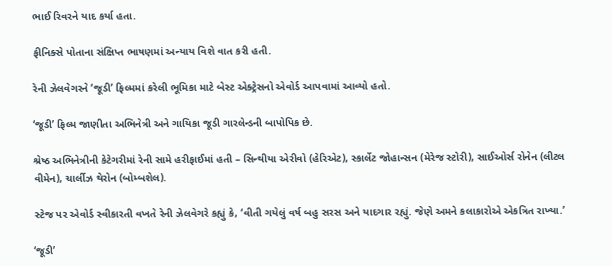ભાઈ રિવરને યાદ કર્યા હતા.

ફીનિક્સે પોતાના સંક્ષિપ્ત ભાષણમાં અન્યાય વિશે વાત કરી હતી.

રેની ઝેલવેગરને ‘જૂડી’ ફિલ્મમાં કરેલી ભૂમિકા માટે બેસ્ટ એક્ટ્રેસનો એવોર્ડ આપવામાં આવ્યો હતો.

‘જૂડી’ ફિલ્મ જાણીતા અભિનેત્રી અને ગાયિકા જૂડી ગારલેન્ડની બાપોપિક છે.

શ્રેષ્ઠ અભિનેત્રીની કેટેગરીમાં રેની સામે હરીફાઈમાં હતી – સિન્થીયા એરીવો (હેરિએટ), સ્કાર્લેટ જોહાન્સન (મેરેજ સ્ટોરી), સાઈઓર્સ રોનેન (લીટલ વીમેન), ચાર્લીઝ થેરોન (બોમ્બશેલ).

સ્ટેજ પર એવોર્ડ સ્વીકારતી વખતે રેની ઝેલવેગરે કહ્યું કે, ‘વીતી ગયેલું વર્ષ બહુ સરસ અને યાદગાર રહ્યું. જેણે અમને કલાકારોએ એકત્રિત રાખ્યા.’

‘જૂડી’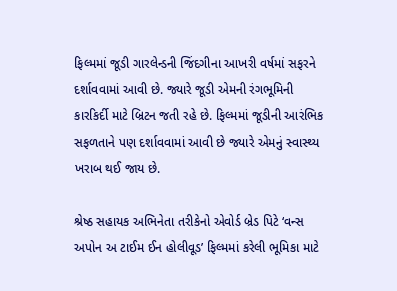ફિલ્મમાં જૂડી ગારલેન્ડની જિંદગીના આખરી વર્ષમાં સફરને દર્શાવવામાં આવી છે. જ્યારે જૂડી એમની રંગભૂમિની કારકિર્દી માટે બ્રિટન જતી રહે છે. ફિલ્મમાં જૂડીની આરંભિક સફળતાને પણ દર્શાવવામાં આવી છે જ્યારે એમનું સ્વાસ્થ્ય ખરાબ થઈ જાય છે.

શ્રેષ્ઠ સહાયક અભિનેતા તરીકેનો એવોર્ડ બ્રેડ પિટે ‘વન્સ અપોન અ ટાઈમ ઈન હોલીવૂડ’ ફિલ્મમાં કરેલી ભૂમિકા માટે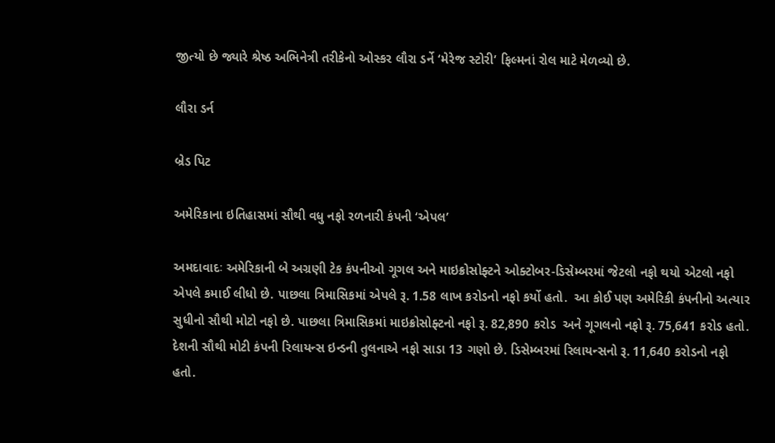જીત્યો છે જ્યારે શ્રેષ્ઠ અભિનેત્રી તરીકેનો ઓસ્કર લૌરા ડર્ને ‘મેરેજ સ્ટોરી’ ફિલ્મનાં રોલ માટે મેળવ્યો છે.

લૌરા ડર્ન

બ્રેડ પિટ

અમેરિકાના ઇતિહાસમાં સૌથી વધુ નફો રળનારી કંપની ‘એપલ’

અમદાવાદઃ અમેરિકાની બે અગ્રણી ટેક કંપનીઓ ગૂગલ અને માઇક્રોસોફ્ટને ઓક્ટોબર-ડિસેમ્બરમાં જેટલો નફો થયો એટલો નફો એપલે કમાઈ લીધો છે. પાછલા ત્રિમાસિકમાં એપલે રૂ. 1.58 લાખ કરોડનો નફો કર્યો હતો.  આ કોઈ પણ અમેરિકી કંપનીનો અત્યાર સુધીનો સૌથી મોટો નફો છે. પાછલા ત્રિમાસિકમાં માઇક્રોસોફ્ટનો નફો રૂ. 82,890 કરોડ  અને ગૂગલનો નફો રૂ. 75,641 કરોડ હતો. દેશની સૌથી મોટી કંપની રિલાયન્સ ઇન્ડની તુલનાએ નફો સાડા 13 ગણો છે. ડિસેમ્બરમાં રિલાયન્સનો રૂ. 11,640 કરોડનો નફો હતો.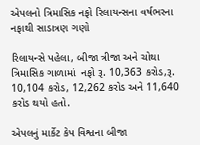એપલનો ત્રિમાસિક નફો રિલાયન્સના વર્ષભરના નફાથી સાડાત્રણ ગણો

રિલાયન્સે પહેલા, બીજા ત્રીજા અને ચોથા ત્રિમાસિક ગાળામાં  નફો રૂ. 10,363 કરોડ,રૂ. 10,104 કરોડ, 12,262 કરોડ અને 11,640 કરોડ થયો હતો.

એપલનું માર્કેટ કેપ વિશ્વના બીજા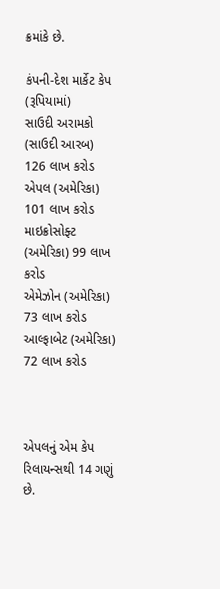ક્રમાંકે છે.

કંપની-દેશ માર્કેટ કેપ (રૂપિયામાં)
સાઉદી અરામકો (સાઉદી આરબ) 126 લાખ કરોડ
એપલ (અમેરિકા) 101 લાખ કરોડ
માઇક્રોસોફ્ટ (અમેરિકા) 99 લાખ કરોડ
એમેઝોન (અમેરિકા) 73 લાખ કરોડ
આલ્ફાબેટ (અમેરિકા) 72 લાખ કરોડ



એપલનું એમ કેપ રિલાયન્સથી 14 ગણું છે.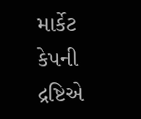માર્કેટ કેપની દ્રષ્ટિએ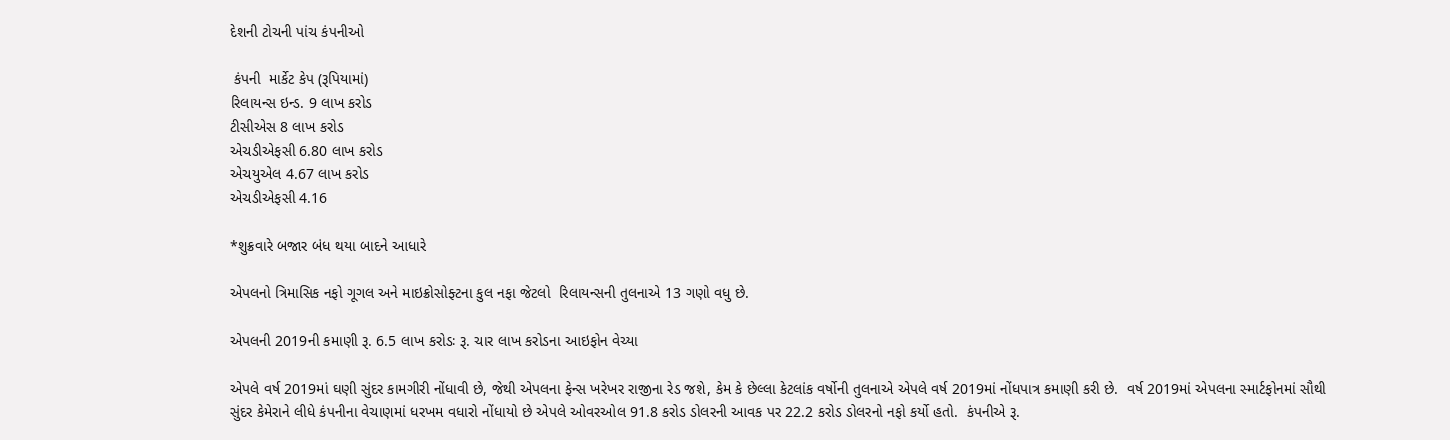દેશની ટોચની પાંચ કંપનીઓ

 કંપની  માર્કેટ કેપ (રૂપિયામાં)
રિલાયન્સ ઇન્ડ. 9 લાખ કરોડ
ટીસીએસ 8 લાખ કરોડ
એચડીએફસી 6.80 લાખ કરોડ
એચયુએલ 4.67 લાખ કરોડ
એચડીએફસી 4.16

*શુક્રવારે બજાર બંધ થયા બાદને આધારે

એપલનો ત્રિમાસિક નફો ગૂગલ અને માઇક્રોસોફ્ટના કુલ નફા જેટલો  રિલાયન્સની તુલનાએ 13 ગણો વધુ છે.

એપલની 2019ની કમાણી રૂ. 6.5 લાખ કરોડઃ રૂ. ચાર લાખ કરોડના આઇફોન વેચ્યા

એપલે વર્ષ 2019માં ઘણી સુંદર કામગીરી નોંધાવી છે, જેથી એપલના ફેન્સ ખરેખર રાજીના રેડ જશે, કેમ કે છેલ્લા કેટલાંક વર્ષોની તુલનાએ એપલે વર્ષ 2019માં નોંધપાત્ર કમાણી કરી છે.  વર્ષ 2019માં એપલના સ્માર્ટફોનમાં સૌથી સુંદર કેમેરાને લીધે કંપનીના વેચાણમાં ધરખમ વધારો નોંધાયો છે એપલે ઓવરઓલ 91.8 કરોડ ડોલરની આવક પર 22.2 કરોડ ડોલરનો નફો કર્યો હતો.  કંપનીએ રૂ.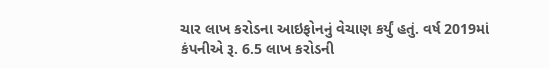ચાર લાખ કરોડના આઇફોનનું વેચાણ કર્યું હતું. વર્ષ 2019માં કંપનીએ રૂ. 6.5 લાખ કરોડની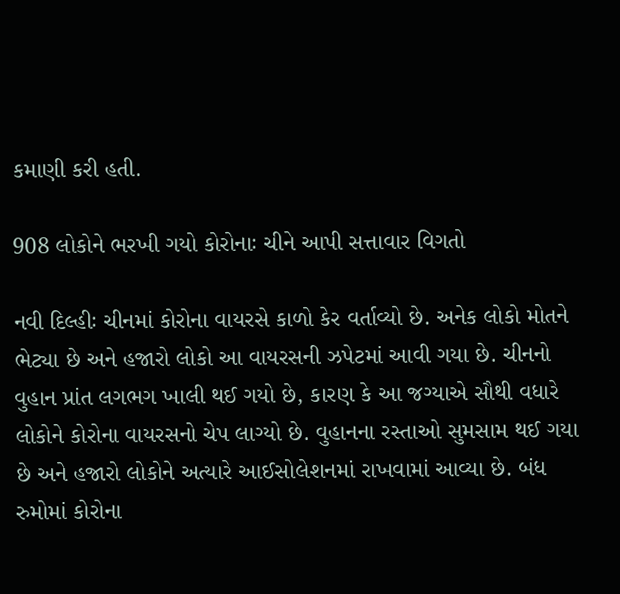કમાણી કરી હતી.

908 લોકોને ભરખી ગયો કોરોનાઃ ચીને આપી સત્તાવાર વિગતો

નવી દિલ્હીઃ ચીનમાં કોરોના વાયરસે કાળો કેર વર્તાવ્યો છે. અનેક લોકો મોતને ભેટ્યા છે અને હજારો લોકો આ વાયરસની ઝપેટમાં આવી ગયા છે. ચીનનો વુહાન પ્રાંત લગભગ ખાલી થઈ ગયો છે, કારણ કે આ જગ્યાએ સૌથી વધારે લોકોને કોરોના વાયરસનો ચેપ લાગ્યો છે. વુહાનના રસ્તાઓ સુમસામ થઈ ગયા છે અને હજારો લોકોને અત્યારે આઈસોલેશનમાં રાખવામાં આવ્યા છે. બંધ રુમોમાં કોરોના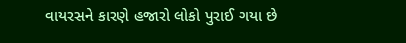વાયરસને કારણે હજારો લોકો પુરાઈ ગયા છે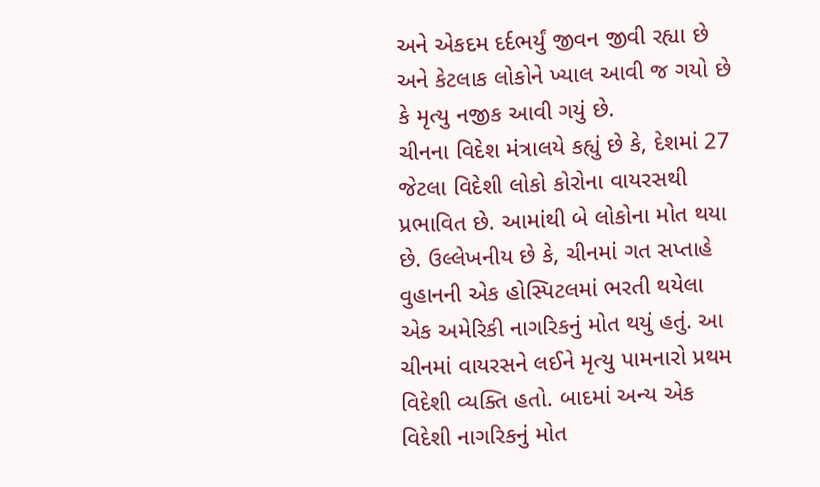અને એકદમ દર્દભર્યું જીવન જીવી રહ્યા છે અને કેટલાક લોકોને ખ્યાલ આવી જ ગયો છે કે મૃત્યુ નજીક આવી ગયું છે.
ચીનના વિદેશ મંત્રાલયે કહ્યું છે કે, દેશમાં 27 જેટલા વિદેશી લોકો કોરોના વાયરસથી પ્રભાવિત છે. આમાંથી બે લોકોના મોત થયા છે. ઉલ્લેખનીય છે કે, ચીનમાં ગત સપ્તાહે વુહાનની એક હોસ્પિટલમાં ભરતી થયેલા એક અમેરિકી નાગરિકનું મોત થયું હતું. આ ચીનમાં વાયરસને લઈને મૃત્યુ પામનારો પ્રથમ વિદેશી વ્યક્તિ હતો. બાદમાં અન્ય એક વિદેશી નાગરિકનું મોત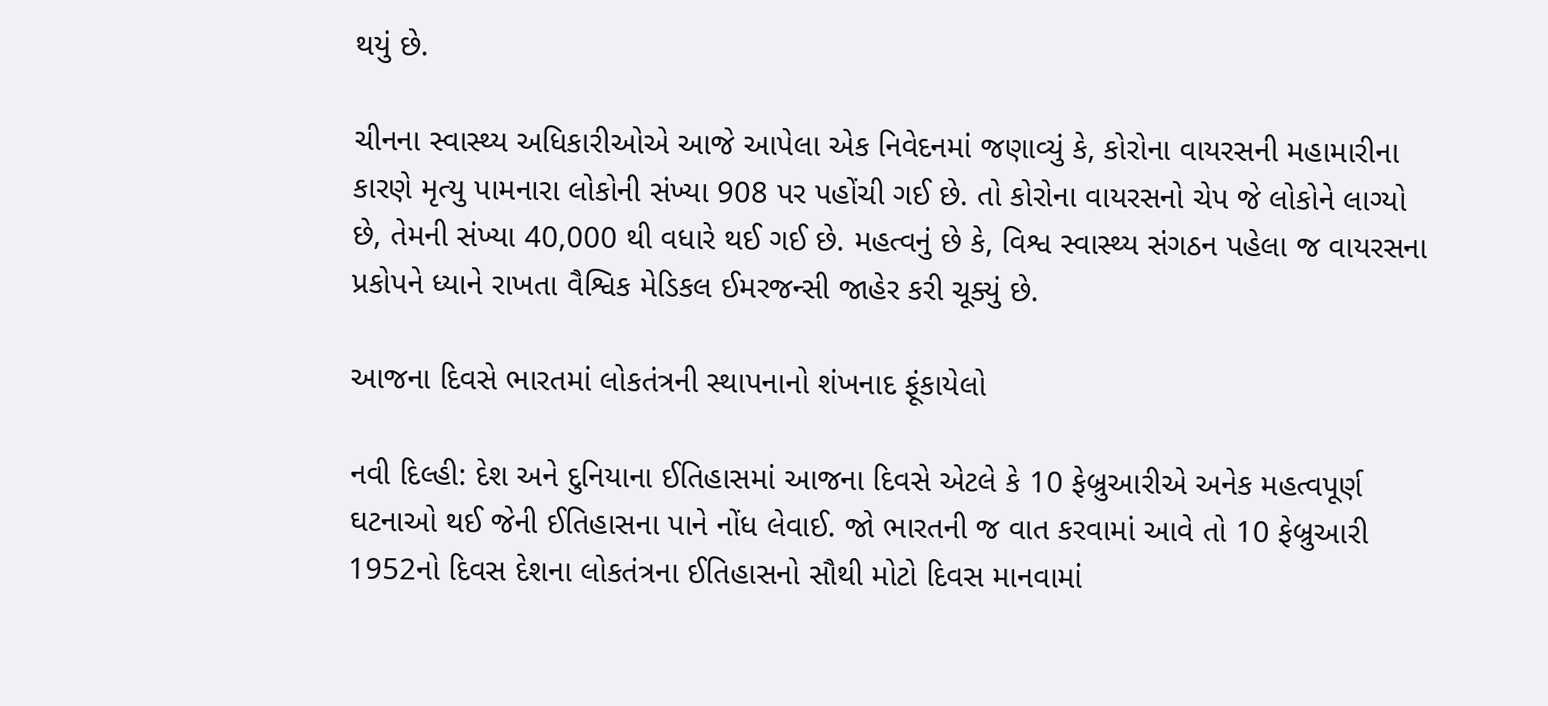થયું છે.

ચીનના સ્વાસ્થ્ય અધિકારીઓએ આજે આપેલા એક નિવેદનમાં જણાવ્યું કે, કોરોના વાયરસની મહામારીના કારણે મૃત્યુ પામનારા લોકોની સંખ્યા 908 પર પહોંચી ગઈ છે. તો કોરોના વાયરસનો ચેપ જે લોકોને લાગ્યો છે, તેમની સંખ્યા 40,000 થી વધારે થઈ ગઈ છે. મહત્વનું છે કે, વિશ્વ સ્વાસ્થ્ય સંગઠન પહેલા જ વાયરસના પ્રકોપને ધ્યાને રાખતા વૈશ્વિક મેડિકલ ઈમરજન્સી જાહેર કરી ચૂક્યું છે.

આજના દિવસે ભારતમાં લોકતંત્રની સ્થાપનાનો શંખનાદ ફૂંકાયેલો

નવી દિલ્હી: દેશ અને દુનિયાના ઈતિહાસમાં આજના દિવસે એટલે કે 10 ફેબ્રુઆરીએ અનેક મહત્વપૂર્ણ ઘટનાઓ થઈ જેની ઈતિહાસના પાને નોંધ લેવાઈ. જો ભારતની જ વાત કરવામાં આવે તો 10 ફેબ્રુઆરી 1952નો દિવસ દેશના લોકતંત્રના ઈતિહાસનો સૌથી મોટો દિવસ માનવામાં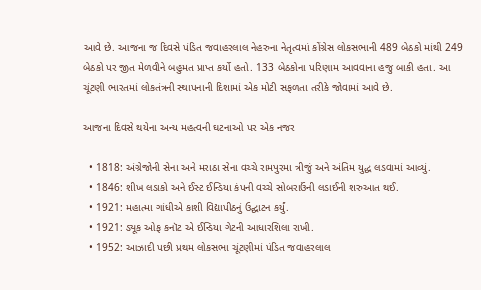આવે છે. આજના જ દિવસે પંડિત જવાહરલાલ નેહરુના નેતૃત્વમાં કોંગ્રેસ લોકસભાની 489 બેઠકો માંથી 249 બેઠકો પર જીત મેળવીને બહુમત પ્રાપ્ત કર્યો હતો. 133 બેઠકોના પરિણામ આવવાના હજુ બાકી હતા. આ ચૂંટણી ભારતમાં લોકતંત્રની સ્થાપનાની દિશામાં એક મોટી સફળતા તરીકે જોવામાં આવે છે.

આજના દિવસે થયેના અન્ય મહત્વની ઘટનાઓ પર એક નજર

  • 1818: અંગ્રેજોની સેના અને મરાઠા સેના વચ્ચે રામપુરમા ત્રીજું અને અંતિમ યુદ્ધ લડવામાં આવ્યું.
  • 1846: શીખ લડાકો અને ઈસ્ટ ઈન્ડિયા કંપની વચ્ચે સોબરાઉંની લડાઈની શરુઆત થઈ.
  • 1921: મહાત્મા ગાંધીએ કાશી વિદ્યાપીઠનું ઉદ્ઘાટન કર્યું.
  • 1921: ડ્યૂક ઓફ કનૉટ એ ઈન્ડિયા ગેટની આધારશિલા રાખી.
  • 1952: આઝાદી પછી પ્રથમ લોકસભા ચૂંટણીમાં પંડિત જવાહરલાલ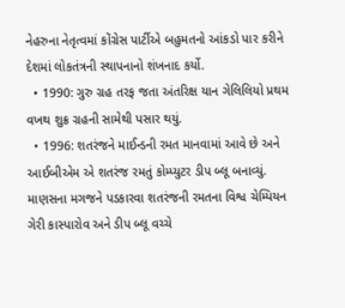નેહરુના નેતૃત્વમાં કોંગ્રેસ પાર્ટીએ બહુમતનો આંકડો પાર કરીને દેશમાં લોકતંત્રની સ્થાપનાનો શંખનાદ કર્યો.
  • 1990: ગુરુ ગ્રહ તરફ જતા અંતરિક્ષ યાન ગેલિલિયો પ્રથમ વખથ શુક્ર ગ્રહની સામેથી પસાર થયું.
  • 1996: શતરંજને માઈન્ડની રમત માનવામાં આવે છે અને આઈબીએમ એ શતરંજ રમતું કોમ્પ્યુટર ડીપ બ્લૂ બનાવ્યું. માણસના મગજને પડકારવા શતરંજની રમતના વિશ્વ ચેમ્પિયન ગેરી કાસ્પારોવ અને ડીપ બ્લૂ વચ્ચે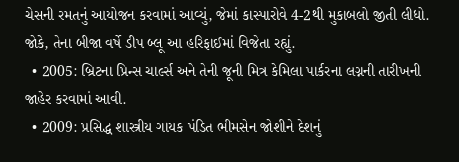ચેસની રમતનું આયોજન કરવામાં આવ્યું, જેમાં કાસ્પારોવે 4-2થી મુકાબલો જીતી લીધો. જોકે, તેના બીજા વર્ષે ડીપ બ્લૂ આ હરિફાઈમાં વિજેતા રહ્યું.
  • 2005: બ્રિટના પ્રિન્સ ચાર્લ્સ અને તેની જૂની મિત્ર કેમિલા પાર્કરના લગ્નની તારીખની જાહેર કરવામાં આવી.
  • 2009: પ્રસિદ્ધ શાસ્ત્રીય ગાયક પંડિત ભીમસેન જોશીને દેશનું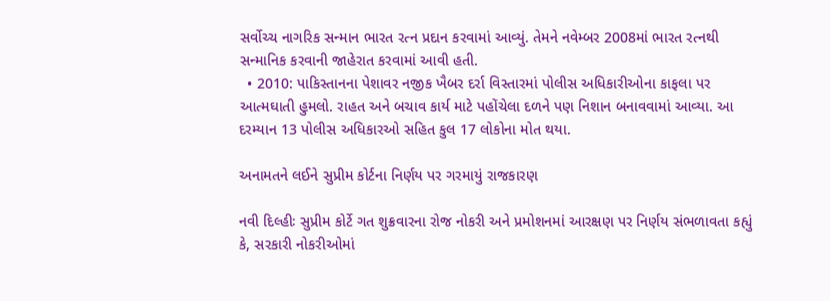સર્વોચ્ચ નાગરિક સન્માન ભારત રત્ન પ્રદાન કરવામાં આવ્યું. તેમને નવેમ્બર 2008માં ભારત રત્નથી સન્માનિક કરવાની જાહેરાત કરવામાં આવી હતી.
  • 2010: પાકિસ્તાનના પેશાવર નજીક ખૈબર દર્રા વિસ્તારમાં પોલીસ અધિકારીઓના કાફલા પર આત્મઘાતી હુમલો. રાહત અને બચાવ કાર્ય માટે પહોંચેલા દળને પણ નિશાન બનાવવામાં આવ્યા. આ દરમ્યાન 13 પોલીસ અધિકારઓ સહિત કુલ 17 લોકોના મોત થયા.

અનામતને લઈને સુપ્રીમ કોર્ટના નિર્ણય પર ગરમાયું રાજકારણ

નવી દિલ્હીઃ સુપ્રીમ કોર્ટે ગત શુક્રવારના રોજ નોકરી અને પ્રમોશનમાં આરક્ષણ પર નિર્ણય સંભળાવતા કહ્યું કે, સરકારી નોકરીઓમાં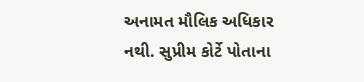અનામત મૌલિક અધિકાર નથી. સુપ્રીમ કોર્ટે પોતાના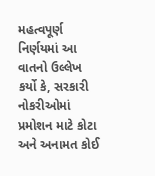મહત્વપૂર્ણ નિર્ણયમાં આ વાતનો ઉલ્લેખ કર્યો કે, સરકારી નોકરીઓમાં પ્રમોશન માટે કોટા અને અનામત કોઈ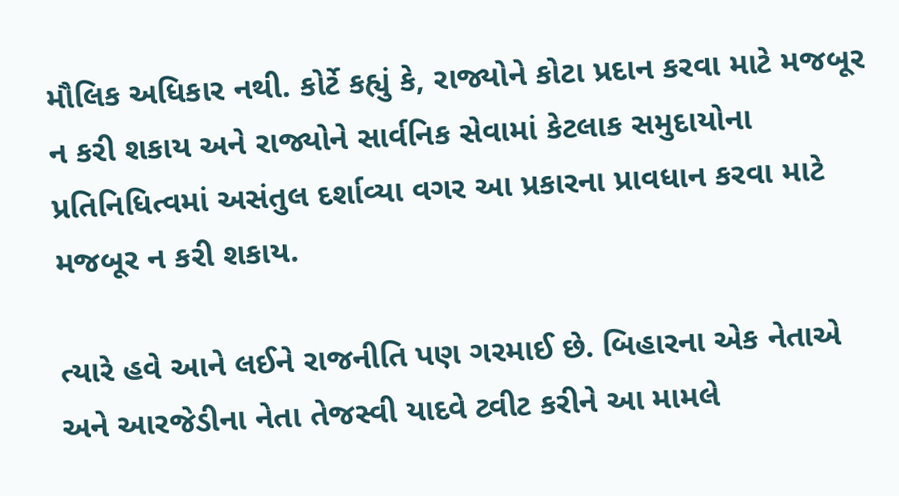મૌલિક અધિકાર નથી. કોર્ટે કહ્યું કે, રાજ્યોને કોટા પ્રદાન કરવા માટે મજબૂર ન કરી શકાય અને રાજ્યોને સાર્વનિક સેવામાં કેટલાક સમુદાયોના પ્રતિનિધિત્વમાં અસંતુલ દર્શાવ્યા વગર આ પ્રકારના પ્રાવધાન કરવા માટે મજબૂર ન કરી શકાય.

ત્યારે હવે આને લઈને રાજનીતિ પણ ગરમાઈ છે. બિહારના એક નેતાએ અને આરજેડીના નેતા તેજસ્વી યાદવે ટ્વીટ કરીને આ મામલે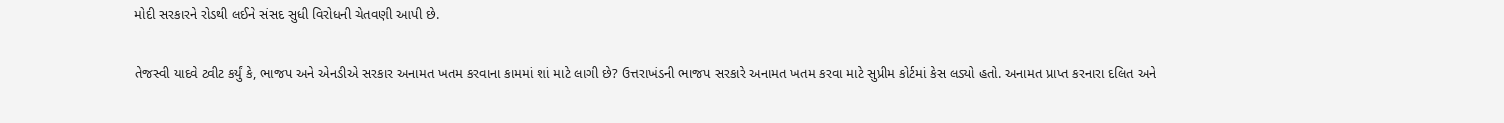મોદી સરકારને રોડથી લઈને સંસદ સુધી વિરોધની ચેતવણી આપી છે.

તેજસ્વી યાદવે ટ્વીટ કર્યું કે, ભાજપ અને એનડીએ સરકાર અનામત ખતમ કરવાના કામમાં શાં માટે લાગી છે? ઉત્તરાખંડની ભાજપ સરકારે અનામત ખતમ કરવા માટે સુપ્રીમ કોર્ટમાં કેસ લડ્યો હતો. અનામત પ્રાપ્ત કરનારા દલિત અને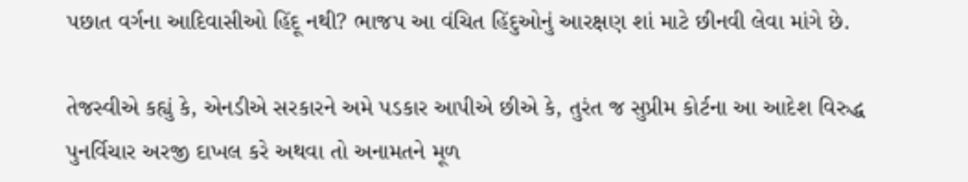પછાત વર્ગના આદિવાસીઓ હિંદૂ નથી? ભાજપ આ વંચિત હિંદુઓનું આરક્ષણ શાં માટે છીનવી લેવા માંગે છે.

તેજસ્વીએ કહ્યું કે, એનડીએ સરકારને અમે પડકાર આપીએ છીએ કે, તુરંત જ સુપ્રીમ કોર્ટના આ આદેશ વિરુદ્ધ પુનર્વિચાર અરજી દાખલ કરે અથવા તો અનામતને મૂળ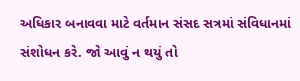અધિકાર બનાવવા માટે વર્તમાન સંસદ સત્રમાં સંવિધાનમાં સંશોધન કરે. જો આવું ન થયું તો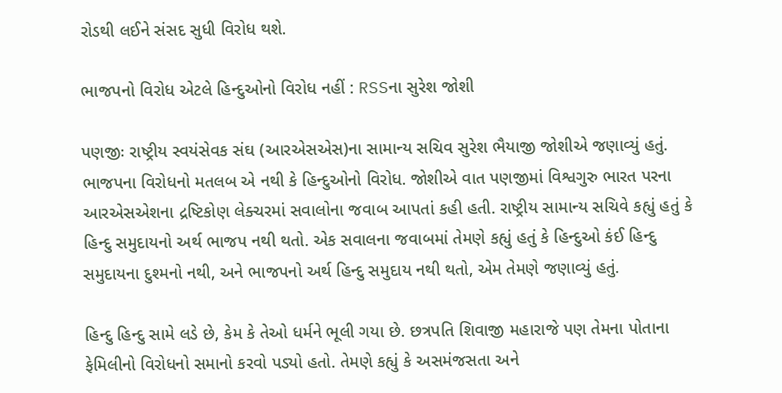રોડથી લઈને સંસદ સુધી વિરોધ થશે.

ભાજપનો વિરોધ એટલે હિન્દુઓનો વિરોધ નહીં : RSSના સુરેશ જોશી

પણજીઃ રાષ્ટ્રીય સ્વયંસેવક સંઘ (આરએસએસ)ના સામાન્ય સચિવ સુરેશ ભૈયાજી જોશીએ જણાવ્યું હતું. ભાજપના વિરોધનો મતલબ એ નથી કે હિન્દુઓનો વિરોધ. જોશીએ વાત પણજીમાં વિશ્વગુરુ ભારત પરના આરએસએશના દ્રષ્ટિકોણ લેક્ચરમાં સવાલોના જવાબ આપતાં કહી હતી. રાષ્ટ્રીય સામાન્ય સચિવે કહ્યું હતું કે હિન્દુ સમુદાયનો અર્થ ભાજપ નથી થતો. એક સવાલના જવાબમાં તેમણે કહ્યું હતું કે હિન્દુઓ કંઈ હિન્દુ સમુદાયના દુશ્મનો નથી, અને ભાજપનો અર્થ હિન્દુ સમુદાય નથી થતો, એમ તેમણે જણાવ્યું હતું.

હિન્દુ હિન્દુ સામે લડે છે, કેમ કે તેઓ ધર્મને ભૂલી ગયા છે. છત્રપતિ શિવાજી મહારાજે પણ તેમના પોતાના ફેમિલીનો વિરોધનો સમાનો કરવો પડ્યો હતો. તેમણે કહ્યું કે અસમંજસતા અને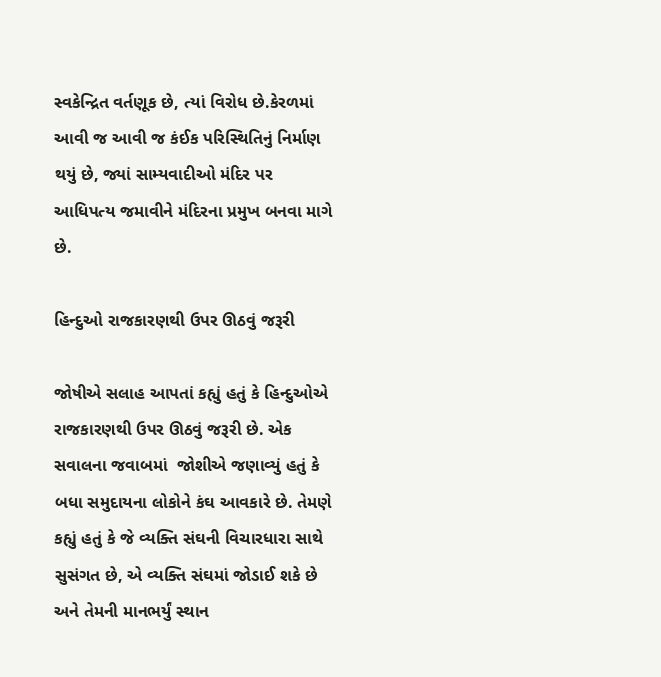સ્વકેન્દ્રિત વર્તણૂક છે, ત્યાં વિરોધ છે.કેરળમાં આવી જ આવી જ કંઈક પરિસ્થિતિનું નિર્માણ થયું છે, જ્યાં સામ્યવાદીઓ મંદિર પર આધિપત્ય જમાવીને મંદિરના પ્રમુખ બનવા માગે છે.

હિન્દુઓ રાજકારણથી ઉપર ઊઠવું જરૂરી

જોષીએ સલાહ આપતાં કહ્યું હતું કે હિન્દુઓએ રાજકારણથી ઉપર ઊઠવું જરૂરી છે. એક સવાલના જવાબમાં  જોશીએ જણાવ્યું હતું કે બધા સમુદાયના લોકોને કંઘ આવકારે છે. તેમણે કહ્યું હતું કે જે વ્યક્તિ સંઘની વિચારધારા સાથે સુસંગત છે, એ વ્યક્તિ સંઘમાં જોડાઈ શકે છે અને તેમની માનભર્યું સ્થાન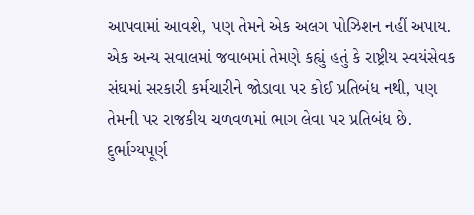આપવામાં આવશે, પણ તેમને એક અલગ પોઝિશન નહીં અપાય. એક અન્ય સવાલમાં જવાબમાં તેમણે કહ્યું હતું કે રાષ્ટ્રીય સ્વયંસેવક સંઘમાં સરકારી કર્મચારીને જોડાવા પર કોઈ પ્રતિબંધ નથી, પણ તેમની પર રાજકીય ચળવળમાં ભાગ લેવા પર પ્રતિબંધ છે. દુર્ભાગ્યપૂર્ણ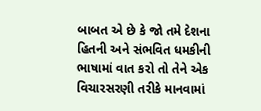બાબત એ છે કે જો તમે દેશના હિતની અને સંભવિત ધમકીની ભાષામાં વાત કરો તો તેને એક વિચારસરણી તરીકે માનવામાં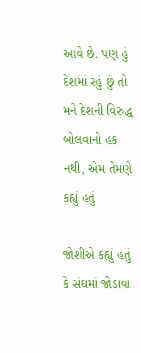આવે છે. પણ હું દેશમાં રહું છું તો મને દેશની વિરુદ્ધ બોલવાનો હક નથી, એમ તેમણે કહ્યું હતું

જોશીએ કહ્યું હતું કે સંઘમાં જોડાવા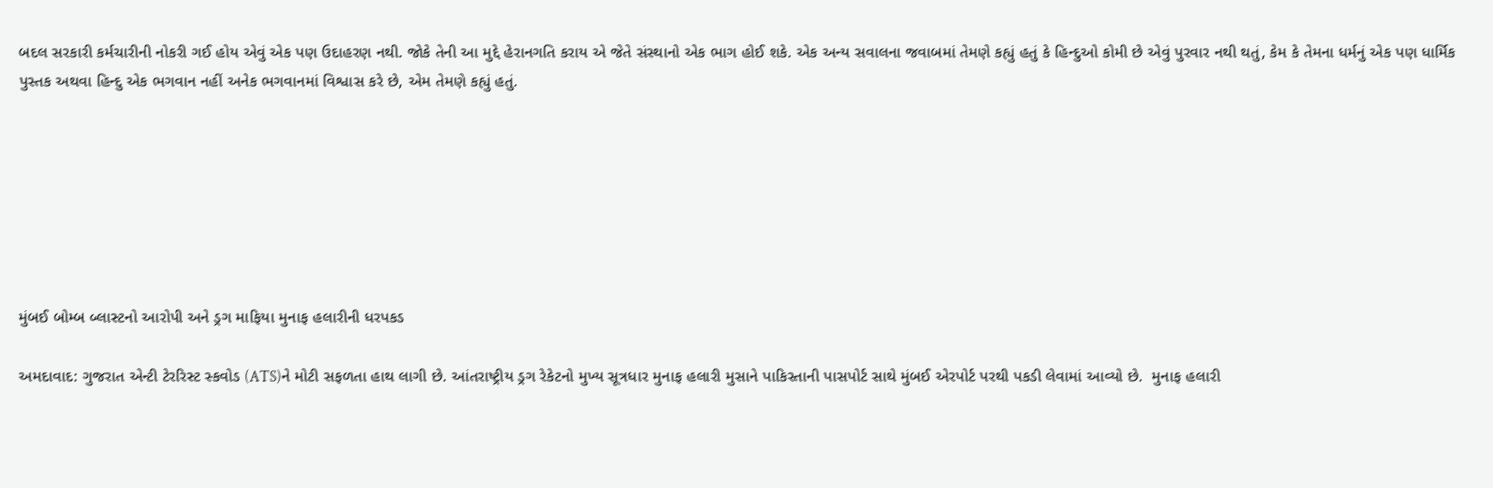બદલ સરકારી કર્મચારીની નોકરી ગઈ હોય એવું એક પણ ઉદાહરણ નથી. જોકે તેની આ મુદ્દે હેરાનગતિ કરાય એ જેતે સંસ્થાનો એક ભાગ હોઈ શકે. એક અન્ય સવાલના જવાબમાં તેમણે કહ્યું હતું કે હિન્દુઓ કોમી છે એવું પુરવાર નથી થતું, કેમ કે તેમના ધર્મનું એક પણ ધાર્મિક પુસ્તક અથવા હિન્દુ એક ભગવાન નહીં અનેક ભગવાનમાં વિશ્વાસ કરે છે, એમ તેમણે કહ્યું હતું.







મુંબઈ બોમ્બ બ્લાસ્ટનો આરોપી અને ડ્રગ માફિયા મુનાફ હલારીની ધરપકડ

અમદાવાદ: ગુજરાત એન્ટી ટેરરિસ્ટ સ્કવોડ (ATS)ને મોટી સફળતા હાથ લાગી છે. આંતરાષ્ટ્રીય ડ્રગ રેકેટનો મુખ્ય સૂત્રધાર મુનાફ હલારી મુસાને પાકિસ્તાની પાસપોર્ટ સાથે મુંબઈ એરપોર્ટ પરથી પકડી લેવામાં આવ્યો છે.  મુનાફ હલારી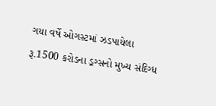ગયા વર્ષે ઓગસ્ટમાં ઝડપાયેલા રૂ.1500 કરોડના ડ્રગ્સનો મુખ્ય સંદિગ્ધ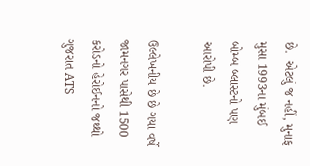છે.  એટલું જ નહીં, મુનાફ મુસા 1993ના મુંબઈ બોમ્બ બ્લાસ્ટનો પણ આરોપી છે.

ઉલ્લેખનીય છે છે ગયા વર્ષે જામનગર પાસેથી 1500 કરોડનો હેરોઈનનો જથ્થો ગુજરાત ATS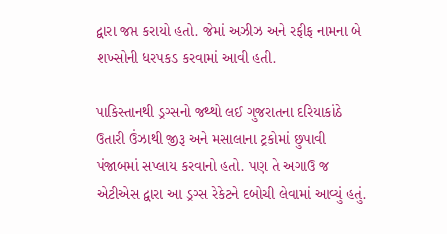દ્વારા જપ્ત કરાયો હતો. જેમાં અઝીઝ અને રફીફ નામના બે શખ્સોની ધરપકડ કરવામાં આવી હતી.

પાકિસ્તાનથી ડ્રગ્સનો જથ્થો લઈ ગુજરાતના દરિયાકાંઠે ઉતારી ઉંઝાથી જીરૂ અને મસાલાના ટ્રકોમાં છુપાવી પંજાબમાં સપ્લાય કરવાનો હતો. પણ તે અગાઉ જ એટીએસ દ્વારા આ ડ્રગ્સ રેકેટને દબોચી લેવામાં આવ્યું હતું.